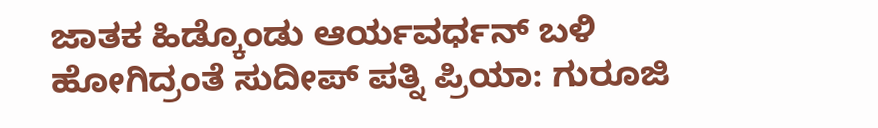ಜಾತಕ ಹಿಡ್ಕೊಂಡು ಆರ್ಯವರ್ಧನ್ ಬಳಿ ಹೋಗಿದ್ರಂತೆ ಸುದೀಪ್ ಪತ್ನಿ ಪ್ರಿಯಾ: ಗುರೂಜಿ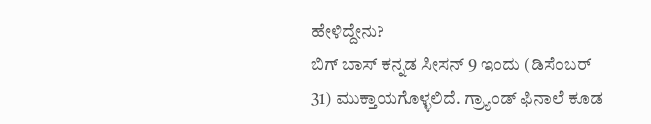ಹೇಳಿದ್ದೇನು?
ಬಿಗ್ ಬಾಸ್ ಕನ್ನಡ ಸೀಸನ್ 9 ಇಂದು (ಡಿಸೆಂಬರ್ 31) ಮುಕ್ತಾಯಗೊಳ್ಳಲಿದೆ. ಗ್ರ್ಯಾಂಡ್ ಫಿನಾಲೆ ಕೂಡ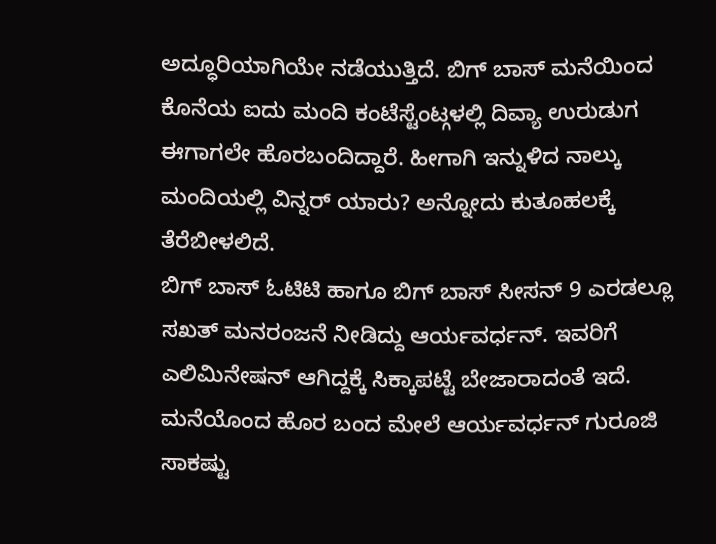ಅದ್ಧೂರಿಯಾಗಿಯೇ ನಡೆಯುತ್ತಿದೆ. ಬಿಗ್ ಬಾಸ್ ಮನೆಯಿಂದ ಕೊನೆಯ ಐದು ಮಂದಿ ಕಂಟೆಸ್ಟೆಂಟ್ಗಳಲ್ಲಿ ದಿವ್ಯಾ ಉರುಡುಗ ಈಗಾಗಲೇ ಹೊರಬಂದಿದ್ದಾರೆ. ಹೀಗಾಗಿ ಇನ್ನುಳಿದ ನಾಲ್ಕು ಮಂದಿಯಲ್ಲಿ ವಿನ್ನರ್ ಯಾರು? ಅನ್ನೋದು ಕುತೂಹಲಕ್ಕೆ ತೆರೆಬೀಳಲಿದೆ.
ಬಿಗ್ ಬಾಸ್ ಓಟಿಟಿ ಹಾಗೂ ಬಿಗ್ ಬಾಸ್ ಸೀಸನ್ 9 ಎರಡಲ್ಲೂ ಸಖತ್ ಮನರಂಜನೆ ನೀಡಿದ್ದು ಆರ್ಯವರ್ಧನ್. ಇವರಿಗೆ ಎಲಿಮಿನೇಷನ್ ಆಗಿದ್ದಕ್ಕೆ ಸಿಕ್ಕಾಪಟ್ಟೆ ಬೇಜಾರಾದಂತೆ ಇದೆ. ಮನೆಯೊಂದ ಹೊರ ಬಂದ ಮೇಲೆ ಆರ್ಯವರ್ಧನ್ ಗುರೂಜಿ ಸಾಕಷ್ಟು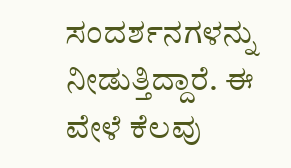ಸಂದರ್ಶನಗಳನ್ನು ನೀಡುತ್ತಿದ್ದಾರೆ. ಈ ವೇಳೆ ಕೆಲವು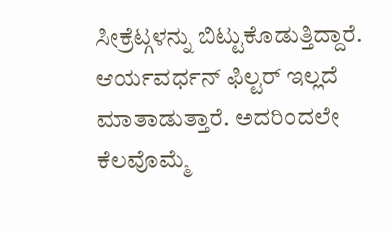ಸೀಕ್ರೆಟ್ಗಳನ್ನು ಬಿಟ್ಟುಕೊಡುತ್ತಿದ್ದಾರೆ.
ಆರ್ಯವರ್ಧನ್ ಫಿಲ್ಟರ್ ಇಲ್ಲದೆ ಮಾತಾಡುತ್ತಾರೆ. ಅದರಿಂದಲೇ ಕೆಲವೊಮ್ಮೆ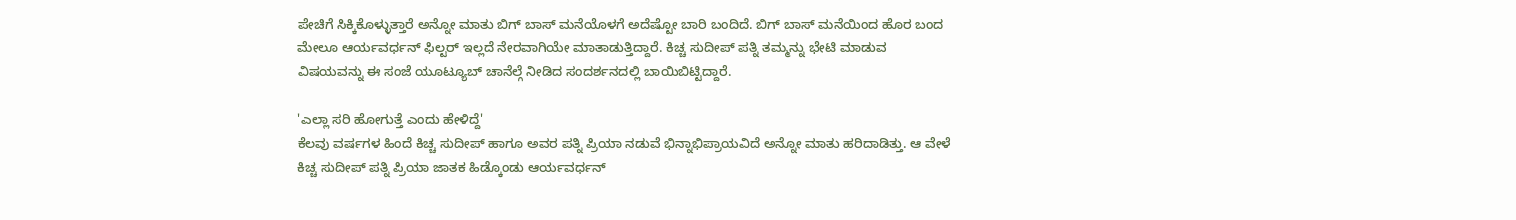ಪೇಚಿಗೆ ಸಿಕ್ಕಿಕೊಳ್ಳುತ್ತಾರೆ ಅನ್ನೋ ಮಾತು ಬಿಗ್ ಬಾಸ್ ಮನೆಯೊಳಗೆ ಅದೆಷ್ಟೋ ಬಾರಿ ಬಂದಿದೆ. ಬಿಗ್ ಬಾಸ್ ಮನೆಯಿಂದ ಹೊರ ಬಂದ ಮೇಲೂ ಆರ್ಯವರ್ಧನ್ ಫಿಲ್ಟರ್ ಇಲ್ಲದೆ ನೇರವಾಗಿಯೇ ಮಾತಾಡುತ್ತಿದ್ದಾರೆ. ಕಿಚ್ಚ ಸುದೀಪ್ ಪತ್ನಿ ತಮ್ಮನ್ನು ಭೇಟಿ ಮಾಡುವ ವಿಷಯವನ್ನು ಈ ಸಂಜೆ ಯೂಟ್ಯೂಬ್ ಚಾನೆಲ್ಗೆ ನೀಡಿದ ಸಂದರ್ಶನದಲ್ಲಿ ಬಾಯಿಬಿಟ್ಟಿದ್ದಾರೆ.

'ಎಲ್ಲಾ ಸರಿ ಹೋಗುತ್ತೆ ಎಂದು ಹೇಳಿದ್ದೆ'
ಕೆಲವು ವರ್ಷಗಳ ಹಿಂದೆ ಕಿಚ್ಚ ಸುದೀಪ್ ಹಾಗೂ ಅವರ ಪತ್ನಿ ಪ್ರಿಯಾ ನಡುವೆ ಭಿನ್ನಾಭಿಪ್ರಾಯವಿದೆ ಅನ್ನೋ ಮಾತು ಹರಿದಾಡಿತ್ತು. ಆ ವೇಳೆ ಕಿಚ್ಚ ಸುದೀಪ್ ಪತ್ನಿ ಪ್ರಿಯಾ ಜಾತಕ ಹಿಡ್ಕೊಂಡು ಆರ್ಯವರ್ಧನ್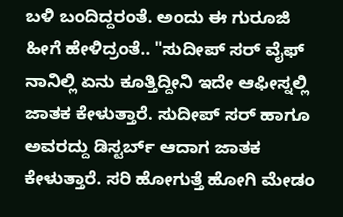ಬಳಿ ಬಂದಿದ್ದರಂತೆ. ಅಂದು ಈ ಗುರೂಜಿ ಹೀಗೆ ಹೇಳಿದ್ರಂತೆ.. "ಸುದೀಪ್ ಸರ್ ವೈಫ್ ನಾನಿಲ್ಲಿ ಏನು ಕೂತ್ತಿದ್ದೀನಿ ಇದೇ ಆಫೀಸ್ನಲ್ಲಿ ಜಾತಕ ಕೇಳುತ್ತಾರೆ. ಸುದೀಪ್ ಸರ್ ಹಾಗೂ ಅವರದ್ದು ಡಿಸ್ಟರ್ಬ್ ಆದಾಗ ಜಾತಕ ಕೇಳುತ್ತಾರೆ. ಸರಿ ಹೋಗುತ್ತೆ ಹೋಗಿ ಮೇಡಂ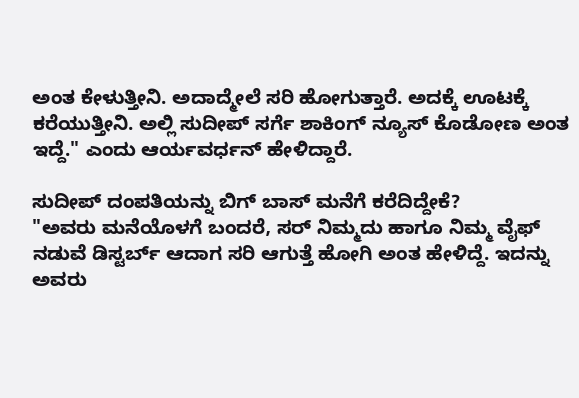ಅಂತ ಕೇಳುತ್ತೀನಿ. ಅದಾದ್ಮೇಲೆ ಸರಿ ಹೋಗುತ್ತಾರೆ. ಅದಕ್ಕೆ ಊಟಕ್ಕೆ ಕರೆಯುತ್ತೀನಿ. ಅಲ್ಲಿ ಸುದೀಪ್ ಸರ್ಗೆ ಶಾಕಿಂಗ್ ನ್ಯೂಸ್ ಕೊಡೋಣ ಅಂತ ಇದ್ದೆ." ಎಂದು ಆರ್ಯವರ್ಧನ್ ಹೇಳಿದ್ದಾರೆ.

ಸುದೀಪ್ ದಂಪತಿಯನ್ನು ಬಿಗ್ ಬಾಸ್ ಮನೆಗೆ ಕರೆದಿದ್ದೇಕೆ?
"ಅವರು ಮನೆಯೊಳಗೆ ಬಂದರೆ, ಸರ್ ನಿಮ್ಮದು ಹಾಗೂ ನಿಮ್ಮ ವೈಫ್ ನಡುವೆ ಡಿಸ್ಟರ್ಬ್ ಆದಾಗ ಸರಿ ಆಗುತ್ತೆ ಹೋಗಿ ಅಂತ ಹೇಳಿದ್ದೆ. ಇದನ್ನು ಅವರು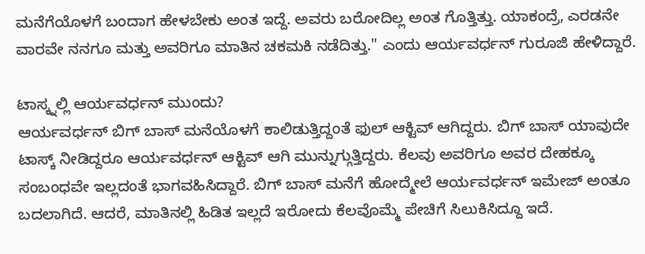ಮನೆಗೆಯೊಳಗೆ ಬಂದಾಗ ಹೇಳಬೇಕು ಅಂತ ಇದ್ದೆ. ಅವರು ಬರೋದಿಲ್ಲ ಅಂತ ಗೊತ್ತಿತ್ತು. ಯಾಕಂದ್ರೆ, ಎರಡನೇ ವಾರವೇ ನನಗೂ ಮತ್ತು ಅವರಿಗೂ ಮಾತಿನ ಚಕಮಕಿ ನಡೆದಿತ್ತು." ಎಂದು ಆರ್ಯವರ್ಧನ್ ಗುರೂಜಿ ಹೇಳಿದ್ದಾರೆ.

ಟಾಸ್ಕ್ನಲ್ಲಿ ಆರ್ಯವರ್ಧನ್ ಮುಂದು?
ಆರ್ಯವರ್ಧನ್ ಬಿಗ್ ಬಾಸ್ ಮನೆಯೊಳಗೆ ಕಾಲಿಡುತ್ತಿದ್ದಂತೆ ಫುಲ್ ಆಕ್ಟಿವ್ ಆಗಿದ್ದರು. ಬಿಗ್ ಬಾಸ್ ಯಾವುದೇ ಟಾಸ್ಕ್ ನೀಡಿದ್ದರೂ ಆರ್ಯವರ್ಧನ್ ಆಕ್ಟಿವ್ ಆಗಿ ಮುನ್ನುಗ್ಗುತ್ತಿದ್ದರು. ಕೆಲವು ಅವರಿಗೂ ಅವರ ದೇಹಕ್ಕೂ ಸಂಬಂಧವೇ ಇಲ್ಲದಂತೆ ಭಾಗವಹಿಸಿದ್ದಾರೆ. ಬಿಗ್ ಬಾಸ್ ಮನೆಗೆ ಹೋದ್ಮೇಲೆ ಆರ್ಯವರ್ಧನ್ ಇಮೇಜ್ ಅಂತೂ ಬದಲಾಗಿದೆ. ಆದರೆ, ಮಾತಿನಲ್ಲಿ ಹಿಡಿತ ಇಲ್ಲದೆ ಇರೋದು ಕೆಲವೊಮ್ಮೆ ಪೇಚಿಗೆ ಸಿಲುಕಿಸಿದ್ದೂ ಇದೆ.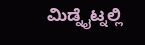ಮಿಡ್ನೈಟ್ನಲ್ಲಿ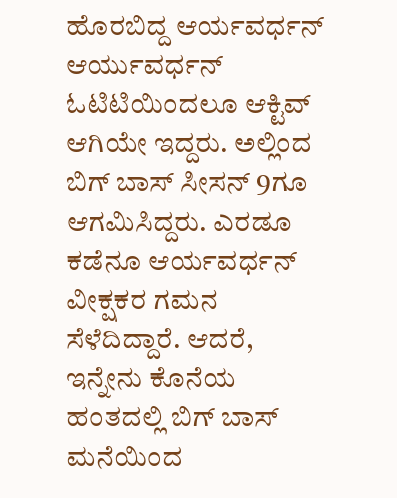ಹೊರಬಿದ್ದ ಆರ್ಯವರ್ಧನ್
ಆರ್ಯುವರ್ಧನ್ ಓಟಿಟಿಯಿಂದಲೂ ಆಕ್ಟಿವ್ ಆಗಿಯೇ ಇದ್ದರು. ಅಲ್ಲಿಂದ ಬಿಗ್ ಬಾಸ್ ಸೀಸನ್ 9ಗೂ ಆಗಮಿಸಿದ್ದರು. ಎರಡೂ ಕಡೆನೂ ಆರ್ಯವರ್ಧನ್ ವೀಕ್ಷಕರ ಗಮನ ಸೆಳೆದಿದ್ದಾರೆ. ಆದರೆ, ಇನ್ನೇನು ಕೊನೆಯ ಹಂತದಲ್ಲಿ ಬಿಗ್ ಬಾಸ್ ಮನೆಯಿಂದ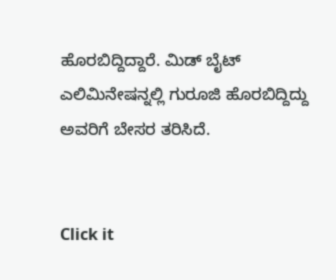ಹೊರಬಿದ್ದಿದ್ದಾರೆ. ಮಿಡ್ ಬೈಟ್ ಎಲಿಮಿನೇಷನ್ನಲ್ಲಿ ಗುರೂಜಿ ಹೊರಬಿದ್ದಿದ್ದು ಅವರಿಗೆ ಬೇಸರ ತರಿಸಿದೆ.


Click it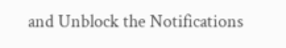and Unblock the Notifications